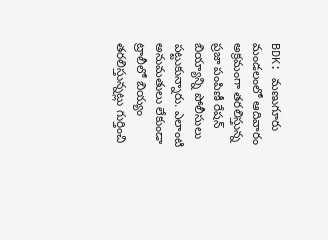BDK: మణుగూరు మండలంలో ఆదివారం అక్రమంగా తరలిస్తున్న ప్రజా పంపిణీ రేషన్ బియ్యాన్ని పోలీసులు పట్టుకున్నారు. ఎలాంటి అనుమతులు లేకుండా ట్రాలీలో బియ్యం తరలిస్తున్నట్లు గుర్తించి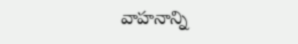వాహనాన్ని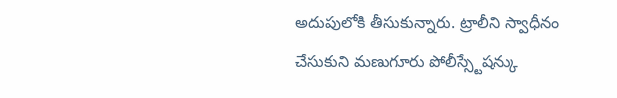అదుపులోకి తీసుకున్నారు. ట్రాలీని స్వాధీనం చేసుకుని మణుగూరు పోలీస్స్టేషన్కు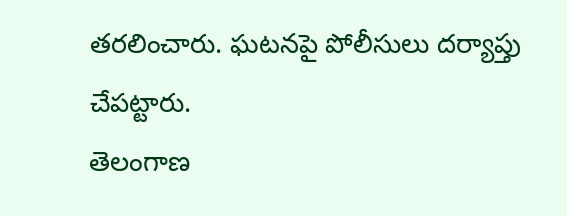తరలించారు. ఘటనపై పోలీసులు దర్యాప్తు చేపట్టారు.
తెలంగాణ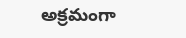అక్రమంగా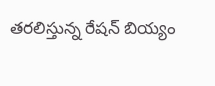తరలిస్తున్న రేషన్ బియ్యం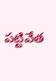పట్టివేత